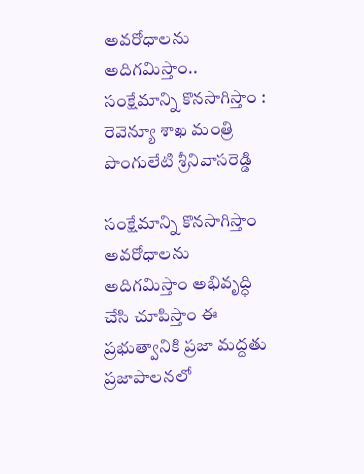అవ‌రోధాల‌ను అదిగ‌మిస్తాం.. సంక్షేమాన్ని కొన‌సాగిస్తాం : రెవెన్యూ శాఖ మంత్రి పొంగులేటి శ్రీనివాస‌రెడ్డి

సంక్షేమాన్ని కొన‌సాగిస్తాం అవ‌రోధాల‌ను అదిగ‌మిస్తాం అభివృద్ధి చేసి చూపిస్తాం ఈ ప్ర‌భుత్వానికి ప్ర‌జా మ‌ద్ద‌తు ప్ర‌జాపాల‌న‌లో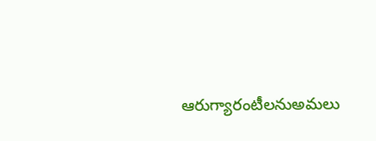ఆరుగ్యారంటీల‌నుఅమ‌లు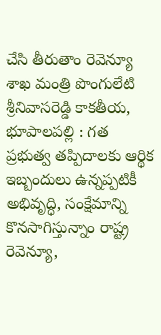చేసి తీరుతాం రెవెన్యూ శాఖ మంత్రి పొంగులేటి శ్రీనివాస‌రెడ్డి కాక‌తీయ‌, భూపాల‌ప‌ల్లి : గత ప్రభుత్వ తప్పిదాలకు ఆర్థిక ఇబ్బందులు ఉన్నప్పటికీ అభివృద్ధి, సంక్షేమాన్ని కొనసాగిస్తున్నాం రాష్ట్ర రెవెన్యూ,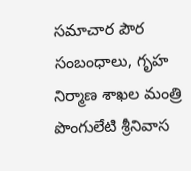సమాచార పౌర సంబంధాలు, గృహ నిర్మాణ శాఖల మంత్రి పొంగులేటి శ్రీనివాస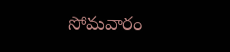సోమవారం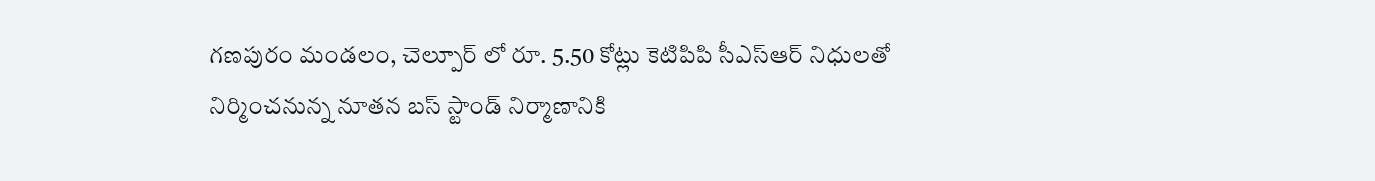గణపురం మండలం, చెల్పూర్ లో రూ. 5.50 కోట్లు కెటిపిపి సీఎస్ఆర్ నిధులతో నిర్మించనున్న నూతన బస్ స్టాండ్ నిర్మాణానికి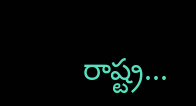రాష్ట్ర...